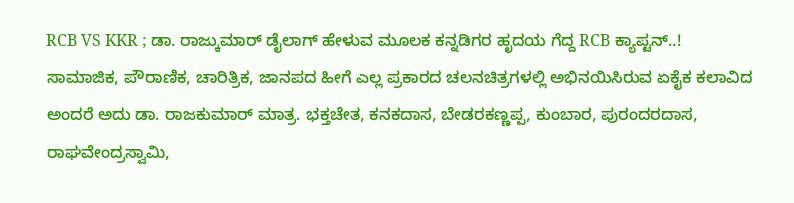RCB VS KKR ; ಡಾ. ರಾಜ್ಕುಮಾರ್ ಡೈಲಾಗ್ ಹೇಳುವ ಮೂಲಕ ಕನ್ನಡಿಗರ ಹೃದಯ ಗೆದ್ದ RCB ಕ್ಯಾಪ್ಟನ್..!
ಸಾಮಾಜಿಕ, ಪೌರಾಣಿಕ, ಚಾರಿತ್ರಿಕ, ಜಾನಪದ ಹೀಗೆ ಎಲ್ಲ ಪ್ರಕಾರದ ಚಲನಚಿತ್ರಗಳಲ್ಲಿ ಅಭಿನಯಿಸಿರುವ ಏಕೈಕ ಕಲಾವಿದ ಅಂದರೆ ಅದು ಡಾ. ರಾಜಕುಮಾರ್ ಮಾತ್ರ. ಭಕ್ತಚೇತ, ಕನಕದಾಸ, ಬೇಡರಕಣ್ಣಪ್ಪ, ಕುಂಬಾರ, ಪುರಂದರದಾಸ, ರಾಘವೇಂದ್ರಸ್ವಾಮಿ,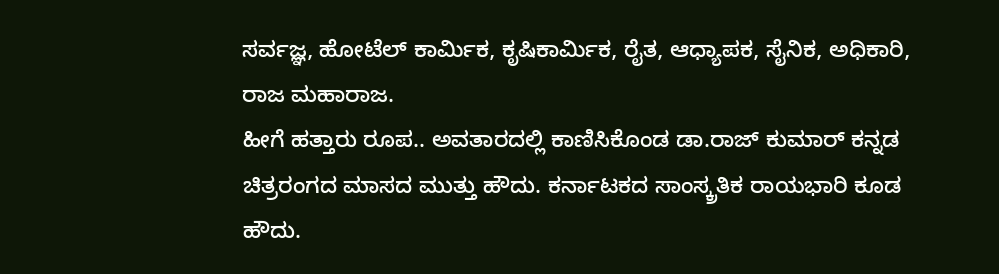ಸರ್ವಜ್ಞ, ಹೋಟೆಲ್ ಕಾರ್ಮಿಕ, ಕೃಷಿಕಾರ್ಮಿಕ, ರೈತ, ಆಧ್ಯಾಪಕ, ಸೈನಿಕ, ಅಧಿಕಾರಿ, ರಾಜ ಮಹಾರಾಜ.
ಹೀಗೆ ಹತ್ತಾರು ರೂಪ.. ಅವತಾರದಲ್ಲಿ ಕಾಣಿಸಿಕೊಂಡ ಡಾ.ರಾಜ್ ಕುಮಾರ್ ಕನ್ನಡ ಚಿತ್ರರಂಗದ ಮಾಸದ ಮುತ್ತು ಹೌದು. ಕರ್ನಾಟಕದ ಸಾಂಸ್ಕ್ರತಿಕ ರಾಯಭಾರಿ ಕೂಡ ಹೌದು.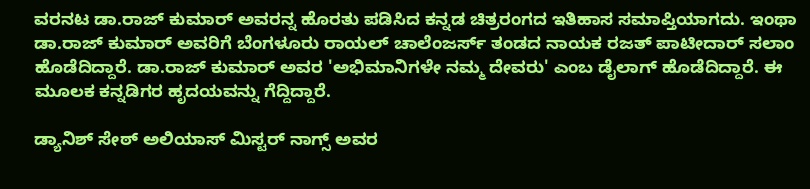ವರನಟ ಡಾ.ರಾಜ್ ಕುಮಾರ್ ಅವರನ್ನ ಹೊರತು ಪಡಿಸಿದ ಕನ್ನಡ ಚಿತ್ರರಂಗದ ಇತಿಹಾಸ ಸಮಾಪ್ತಿಯಾಗದು. ಇಂಥಾ ಡಾ.ರಾಜ್ ಕುಮಾರ್ ಅವರಿಗೆ ಬೆಂಗಳೂರು ರಾಯಲ್ ಚಾಲೆಂಜರ್ಸ್ ತಂಡದ ನಾಯಕ ರಜತ್ ಪಾಟೀದಾರ್ ಸಲಾಂ ಹೊಡೆದಿದ್ದಾರೆ. ಡಾ.ರಾಜ್ ಕುಮಾರ್ ಅವರ 'ಅಭಿಮಾನಿಗಳೇ ನಮ್ಮ ದೇವರು' ಎಂಬ ಡೈಲಾಗ್ ಹೊಡೆದಿದ್ದಾರೆ. ಈ ಮೂಲಕ ಕನ್ನಡಿಗರ ಹೃದಯವನ್ನು ಗೆದ್ದಿದ್ದಾರೆ.

ಡ್ಯಾನಿಶ್ ಸೇಠ್ ಅಲಿಯಾಸ್ ಮಿಸ್ಟರ್ ನಾಗ್ಸ್ ಅವರ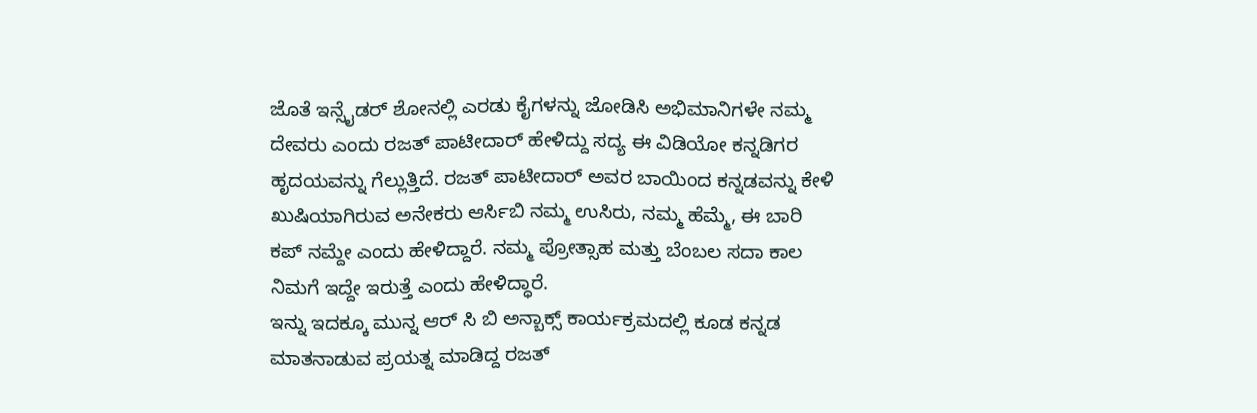ಜೊತೆ ಇನ್ಸೈಡರ್ ಶೋನಲ್ಲಿ ಎರಡು ಕೈಗಳನ್ನು ಜೋಡಿಸಿ ಅಭಿಮಾನಿಗಳೇ ನಮ್ಮ ದೇವರು ಎಂದು ರಜತ್ ಪಾಟೀದಾರ್ ಹೇಳಿದ್ದು ಸದ್ಯ ಈ ವಿಡಿಯೋ ಕನ್ನಡಿಗರ ಹೃದಯವನ್ನು ಗೆಲ್ಲುತ್ತಿದೆ. ರಜತ್ ಪಾಟೀದಾರ್ ಅವರ ಬಾಯಿಂದ ಕನ್ನಡವನ್ನು ಕೇಳಿ ಖುಷಿಯಾಗಿರುವ ಅನೇಕರು ಆರ್ಸಿಬಿ ನಮ್ಮ ಉಸಿರು, ನಮ್ಮ ಹೆಮ್ಮೆ, ಈ ಬಾರಿ ಕಪ್ ನಮ್ದೇ ಎಂದು ಹೇಳಿದ್ದಾರೆ. ನಮ್ಮ ಪ್ರೋತ್ಸಾಹ ಮತ್ತು ಬೆಂಬಲ ಸದಾ ಕಾಲ ನಿಮಗೆ ಇದ್ದೇ ಇರುತ್ತೆ ಎಂದು ಹೇಳಿದ್ಧಾರೆ.
ಇನ್ನು ಇದಕ್ಕೂ ಮುನ್ನ ಆರ್ ಸಿ ಬಿ ಅನ್ಬಾಕ್ಸ್ ಕಾರ್ಯಕ್ರಮದಲ್ಲಿ ಕೂಡ ಕನ್ನಡ ಮಾತನಾಡುವ ಪ್ರಯತ್ನ ಮಾಡಿದ್ದ ರಜತ್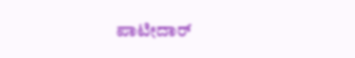ಪಾಟೀದಾರ್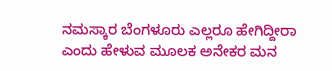ನಮಸ್ಕಾರ ಬೆಂಗಳೂರು ಎಲ್ಲರೂ ಹೇಗಿದ್ದೀರಾ ಎಂದು ಹೇಳುವ ಮೂಲಕ ಅನೇಕರ ಮನ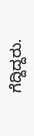ಗೆದ್ದಿದ್ದರು.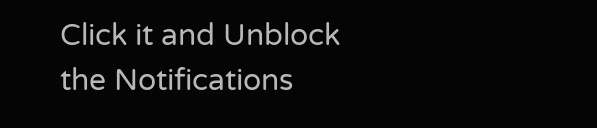Click it and Unblock the Notifications